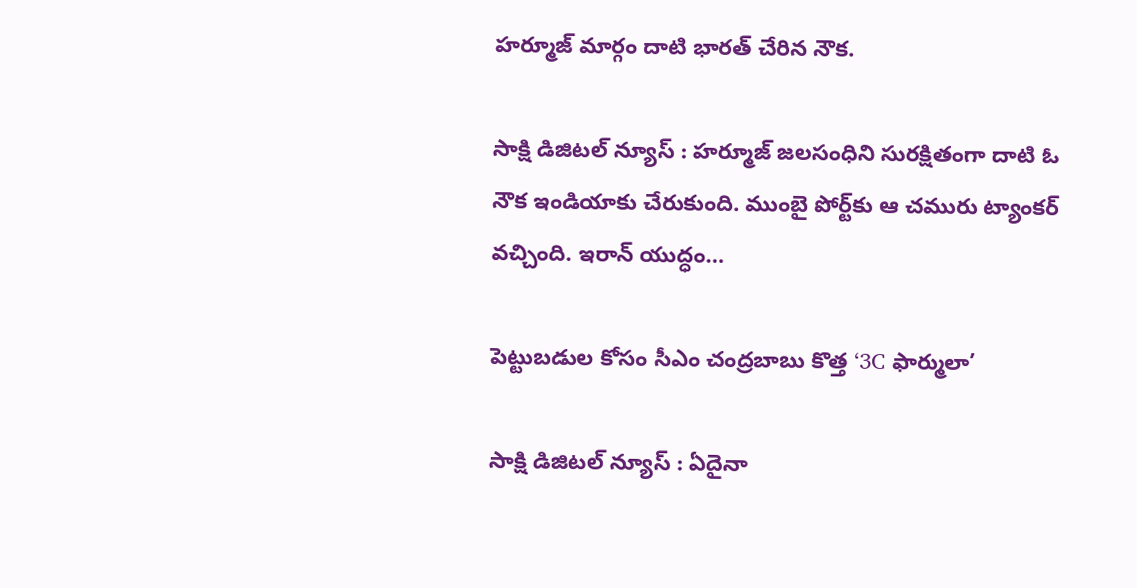హర్మూజ్ మార్గం దాటి భారత్ చేరిన నౌక.

సాక్షి డిజిటల్ న్యూస్ : హర్మూజ్ జలసంధిని సురక్షితంగా దాటి ఓ నౌక ఇండియాకు చేరుకుంది. ముంబై పోర్ట్‌కు ఆ చమురు ట్యాంకర్ వచ్చింది. ఇరాన్ యుద్ధం…

పెట్టుబడుల కోసం సీఎం చంద్రబాబు కొత్త ‘3C ఫార్ములా’

సాక్షి డిజిటల్ న్యూస్ : ఏదైనా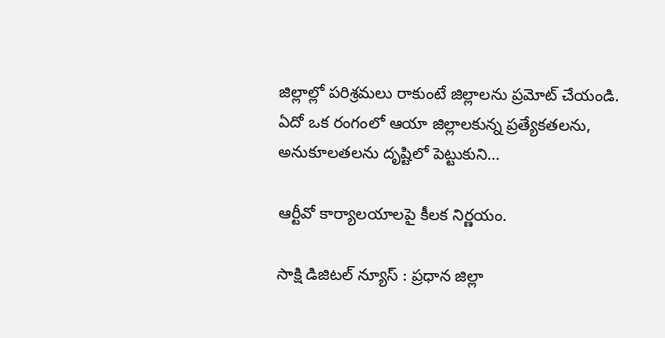జిల్లాల్లో పరిశ్రమలు రాకుంటే జిల్లాలను ప్రమోట్ చేయండి. ఏదో ఒక రంగంలో ఆయా జిల్లాలకున్న ప్రత్యేకతలను, అనుకూలతలను దృష్టిలో పెట్టుకుని…

ఆర్టీవో కార్యాలయాలపై కీలక నిర్ణయం.

సాక్షి డిజిటల్ న్యూస్ : ప్ర‌ధాన జిల్లా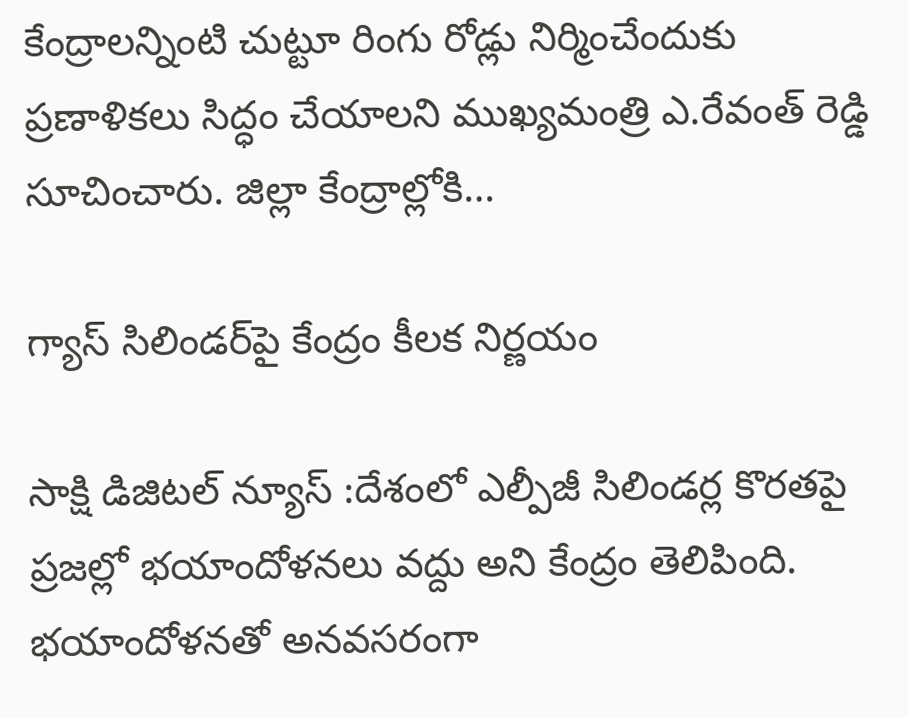కేంద్రాలన్నింటి చుట్టూ రింగు రోడ్లు నిర్మించేందుకు ప్ర‌ణాళిక‌లు సిద్ధం చేయాల‌ని ముఖ్య‌మంత్రి ఎ.రేవంత్ రెడ్డి సూచించారు. జిల్లా కేంద్రాల్లోకి…

గ్యాస్ సిలిండర్‌పై కేంద్రం కీలక నిర్ణయం

సాక్షి డిజిటల్ న్యూస్ :దేశంలో ఎల్పీజీ సిలిండర్ల కొరతపై ప్రజల్లో భయాందోళనలు వద్దు అని కేంద్రం తెలిపింది. భయాందోళనతో అనవసరంగా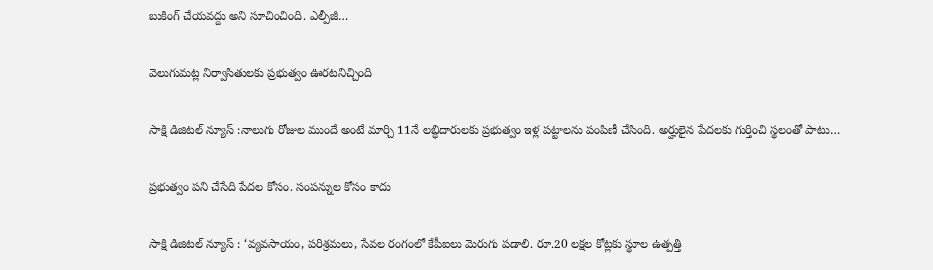బుకింగ్ చేయవద్దు అని సూచించింది. ఎల్పీజీ…

వెలుగుమట్ల నిర్వాసితులకు ప్రభుత్వం ఊరటనిచ్చింది

సాక్షి డిజిటల్ న్యూస్ :నాలుగు రోజుల ముందే అంటే మార్చి 11నే లబ్ధిదారులకు ప్రభుత్వం ఇళ్ల పట్టాలను పంపిణీ చేసింది. అర్హులైన పేదలకు గుర్తించి స్థలంతో పాటు…

ప్రభుత్వం పని చేసేది పేదల కోసం. సంపన్నుల కోసం కాదు

సాక్షి డిజిటల్ న్యూస్ : ‘వ్యవసాయం, పరిశ్రమలు, సేవల రంగంలో కేపీఐలు మెరుగు పడాలి. రూ.20 లక్షల కోట్లకు స్థూల ఉత్పత్తి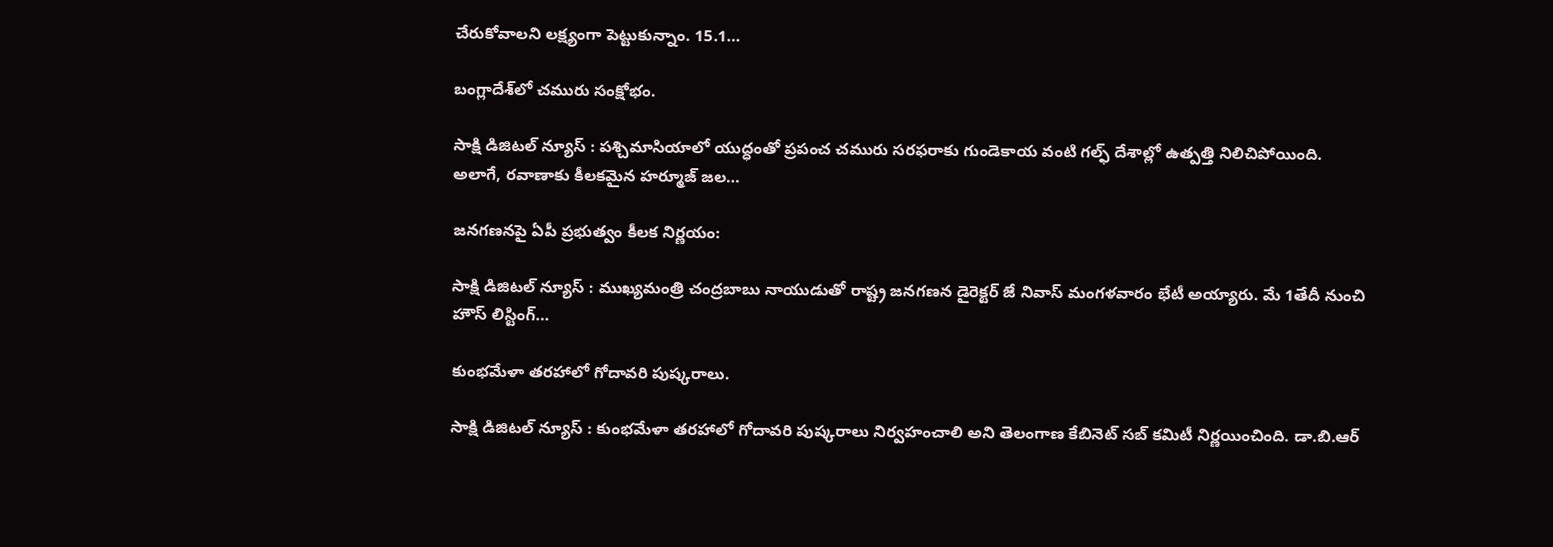చేరుకోవాలని లక్ష్యంగా పెట్టుకున్నాం. 15.1…

బంగ్లాదేశ్‌లో చమురు సంక్షోభం.

సాక్షి డిజిటల్ న్యూస్ : పశ్చిమాసియాలో యుద్ధంతో ప్రపంచ చమురు సరఫరాకు గుండెకాయ వంటి గల్ఫ్ దేశాల్లో ఉత్పత్తి నిలిచిపోయింది. అలాగే, రవాణాకు కీలకమైన హర్మూజ్ జల…

జనగణనపై ఏపీ ప్రభుత్వం కీలక నిర్ణయం:

సాక్షి డిజిటల్ న్యూస్ : ముఖ్యమంత్రి చంద్రబాబు నాయుడుతో రాష్ట్ర జనగణన డైరెక్టర్ జే నివాస్ మంగళవారం భేటీ అయ్యారు. మే 1తేదీ నుంచి హౌస్ లిస్టింగ్…

కుంభమేళా తరహాలో గోదావరి పుష్కరాలు.

సాక్షి డిజిటల్ న్యూస్ : కుంభమేళా తరహాలో గోదావరి పుష్కరాలు నిర్వహంచాలి అని తెలంగాణ కేబినెట్ సబ్ కమిటీ నిర్ణయించింది. డా.బి.ఆర్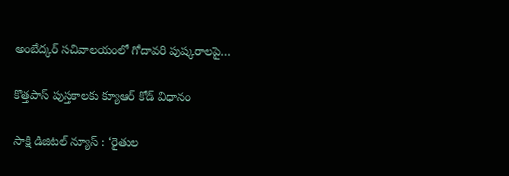అంబేద్కర్ సచివాలయంలో గోదావరి పుష్కరాలపై…

కొత్తపాస్ పుస్తకాలకు క్యూఆర్ కోడ్ విధానం

సాక్షి డిజిటల్ న్యూస్ : ‘రైతుల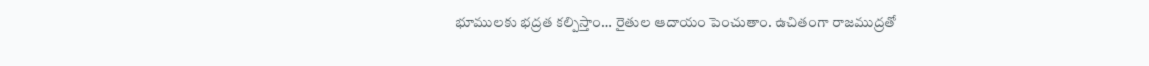భూములకు భద్రత కల్పిస్తాం… రైతుల ఆదాయం పెంచుతాం. ఉచితంగా రాజముద్రతో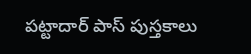పట్టాదార్ పాస్ పుస్తకాలు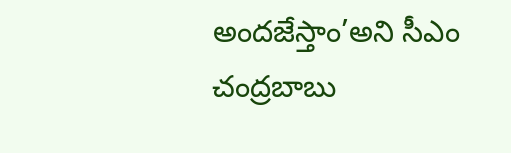అందజేస్తాం’అని సీఎం చంద్రబాబు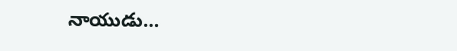నాయుడు…